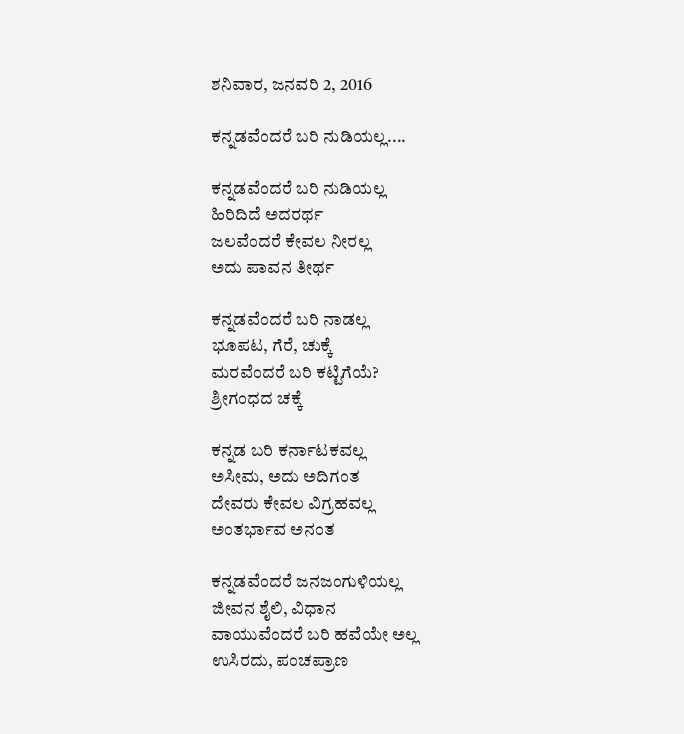ಶನಿವಾರ, ಜನವರಿ 2, 2016

ಕನ್ನಡವೆಂದರೆ ಬರಿ ನುಡಿಯಲ್ಲ....

ಕನ್ನಡವೆಂದರೆ ಬರಿ ನುಡಿಯಲ್ಲ
ಹಿರಿದಿದೆ ಅದರರ್ಥ
ಜಲವೆಂದರೆ ಕೇವಲ ನೀರಲ್ಲ
ಅದು ಪಾವನ ತೀರ್ಥ

ಕನ್ನಡವೆಂದರೆ ಬರಿ ನಾಡಲ್ಲ
ಭೂಪಟ, ಗೆರೆ, ಚುಕ್ಕೆ
ಮರವೆಂದರೆ ಬರಿ ಕಟ್ಟಿಗೆಯೆ?
ಶ್ರೀಗಂಧದ ಚಕ್ಕೆ

ಕನ್ನಡ ಬರಿ ಕರ್ನಾಟಕವಲ್ಲ
ಅಸೀಮ, ಅದು ಅದಿಗಂತ
ದೇವರು ಕೇವಲ ವಿಗ್ರಹವಲ್ಲ
ಅಂತರ್ಭಾವ ಅನಂತ

ಕನ್ನಡವೆಂದರೆ ಜನಜಂಗುಳಿಯಲ್ಲ
ಜೀವನ ಶೈಲಿ, ವಿಧಾನ
ವಾಯುವೆಂದರೆ ಬರಿ ಹವೆಯೇ ಅಲ್ಲ
ಉಸಿರದು, ಪಂಚಪ್ರಾಣ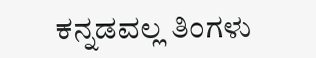ಕನ್ನಡವಲ್ಲ ತಿಂಗಳು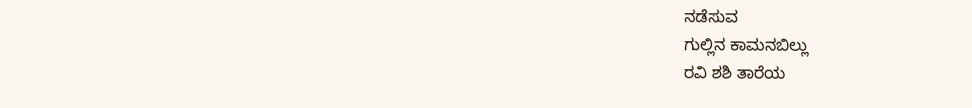ನಡೆಸುವ
ಗುಲ್ಲಿನ ಕಾಮನಬಿಲ್ಲು
ರವಿ ಶಶಿ ತಾರೆಯ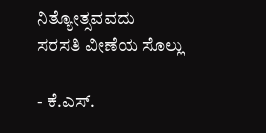ನಿತ್ಯೋತ್ಸವವದು
ಸರಸತಿ ವೀಣೆಯ ಸೊಲ್ಲು

- ಕೆ.ಎಸ್.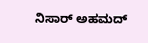ನಿಸಾರ್ ಅಹಮದ್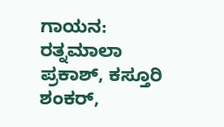ಗಾಯನ: ರತ್ನಮಾಲಾ ಪ್ರಕಾಶ್, ಕಸ್ತೂರಿ ಶಂಕರ್,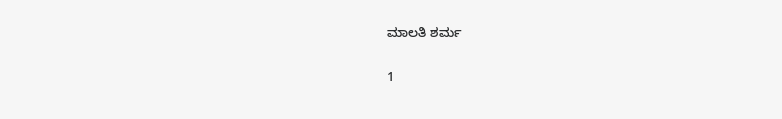ಮಾಲತಿ ಶರ್ಮ

1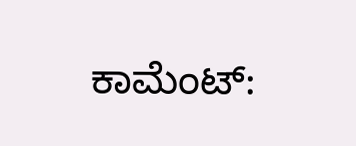ಕಾಮೆಂಟ್‌: